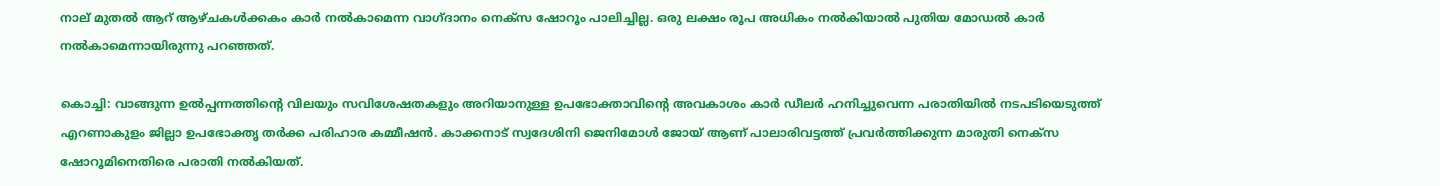നാല് മുതൽ ആറ് ആഴ്ചകൾക്കകം കാർ നൽകാമെന്ന വാഗ്ദാനം നെക്സ ഷോറൂം പാലിച്ചില്ല. ഒരു ലക്ഷം രൂപ അധികം നൽകിയാൽ പുതിയ മോഡൽ കാർ നൽകാമെന്നായിരുന്നു പറഞ്ഞത്.

കൊച്ചി: വാങ്ങുന്ന ഉൽപ്പന്നത്തിന്‍റെ വിലയും സവിശേഷതകളും അറിയാനുള്ള ഉപഭോക്താവിന്‍റെ അവകാശം കാർ ഡീലർ ഹനിച്ചുവെന്ന പരാതിയില്‍ നടപടിയെടുത്ത് എറണാകുളം ജില്ലാ ഉപഭോക്തൃ തർക്ക പരിഹാര കമ്മീഷൻ. കാക്കനാട് സ്വദേശിനി ജെനിമോൾ ജോയ് ആണ് പാലാരിവട്ടത്ത് പ്രവർത്തിക്കുന്ന മാരുതി നെക്സ ഷോറൂമിനെതിരെ പരാതി നല്‍കിയത്.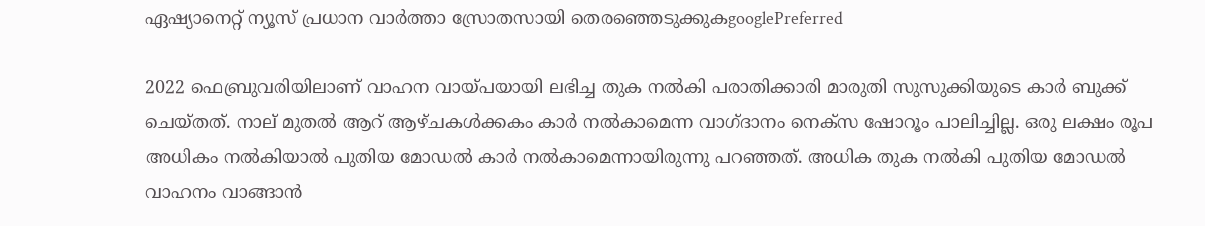ഏഷ്യാനെറ്റ് ന്യൂസ് പ്രധാന വാർത്താ സ്രോതസായി തെരഞ്ഞെടുക്കുകgooglePreferred

2022 ഫെബ്രുവരിയിലാണ് വാഹന വായ്പയായി ലഭിച്ച തുക നൽകി പരാതിക്കാരി മാരുതി സുസുക്കിയുടെ കാർ ബുക്ക് ചെയ്തത്. നാല് മുതൽ ആറ് ആഴ്ചകൾക്കകം കാർ നൽകാമെന്ന വാഗ്ദാനം നെക്സ ഷോറൂം പാലിച്ചില്ല. ഒരു ലക്ഷം രൂപ അധികം നൽകിയാൽ പുതിയ മോഡൽ കാർ നൽകാമെന്നായിരുന്നു പറഞ്ഞത്. അധിക തുക നൽകി പുതിയ മോഡൽ വാഹനം വാങ്ങാൻ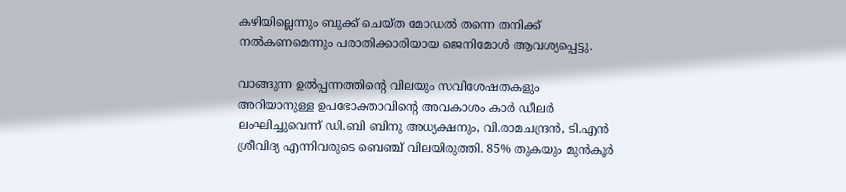കഴിയില്ലെന്നും ബുക്ക് ചെയ്ത മോഡൽ തന്നെ തനിക്ക് നൽകണമെന്നും പരാതിക്കാരിയായ ജെനിമോള്‍ ആവശ്യപ്പെട്ടു.

വാങ്ങുന്ന ഉൽപ്പന്നത്തിന്റെ വിലയും സവിശേഷതകളും അറിയാനുള്ള ഉപഭോക്താവിന്‍റെ അവകാശം കാർ ഡീലർ ലംഘിച്ചുവെന്ന് ഡി.ബി ബിനു അധ്യക്ഷനും, വി.രാമചന്ദ്രൻ, ടി.എൻ ശ്രീവിദ്യ എന്നിവരുടെ ബെഞ്ച് വിലയിരുത്തി. 85% തുകയും മുൻകൂർ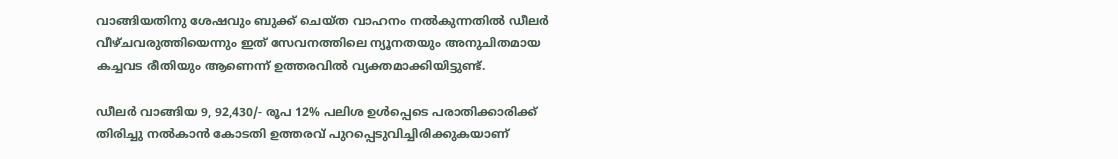വാങ്ങിയതിനു ശേഷവും ബുക്ക്‌ ചെയ്ത വാഹനം നൽകുന്നതിൽ ഡീലർ വീഴ്ചവരുത്തിയെന്നും ഇത് സേവനത്തിലെ ന്യൂനതയും അനുചിതമായ കച്ചവട രീതിയും ആണെന്ന് ഉത്തരവിൽ വ്യക്തമാക്കിയിട്ടുണ്ട്.

ഡീലർ വാങ്ങിയ 9, 92,430/- രൂപ 12% പലിശ ഉൾപ്പെടെ പരാതിക്കാരിക്ക് തിരിച്ചു നൽകാൻ കോടതി ഉത്തരവ് പുറപ്പെടുവിച്ചിരിക്കുകയാണ്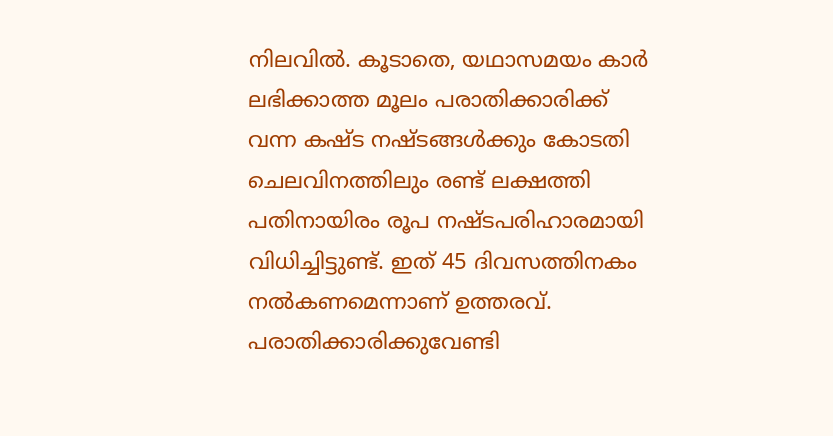നിലവില്‍. കൂടാതെ, യഥാസമയം കാർ ലഭിക്കാത്ത മൂലം പരാതിക്കാരിക്ക് വന്ന കഷ്ട നഷ്ടങ്ങൾക്കും കോടതി ചെലവിനത്തിലും രണ്ട് ലക്ഷത്തി പതിനായിരം രൂപ നഷ്ടപരിഹാരമായി വിധിച്ചിട്ടുണ്ട്. ഇത് 45 ദിവസത്തിനകം നൽകണമെന്നാണ് ഉത്തരവ്. പരാതിക്കാരിക്കുവേണ്ടി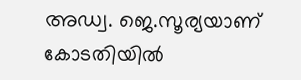അഡ്വ. ജെ.സൂര്യയാണ് കോടതിയിൽ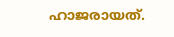ഹാജരായത്.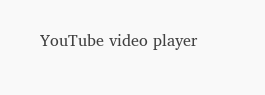YouTube video player